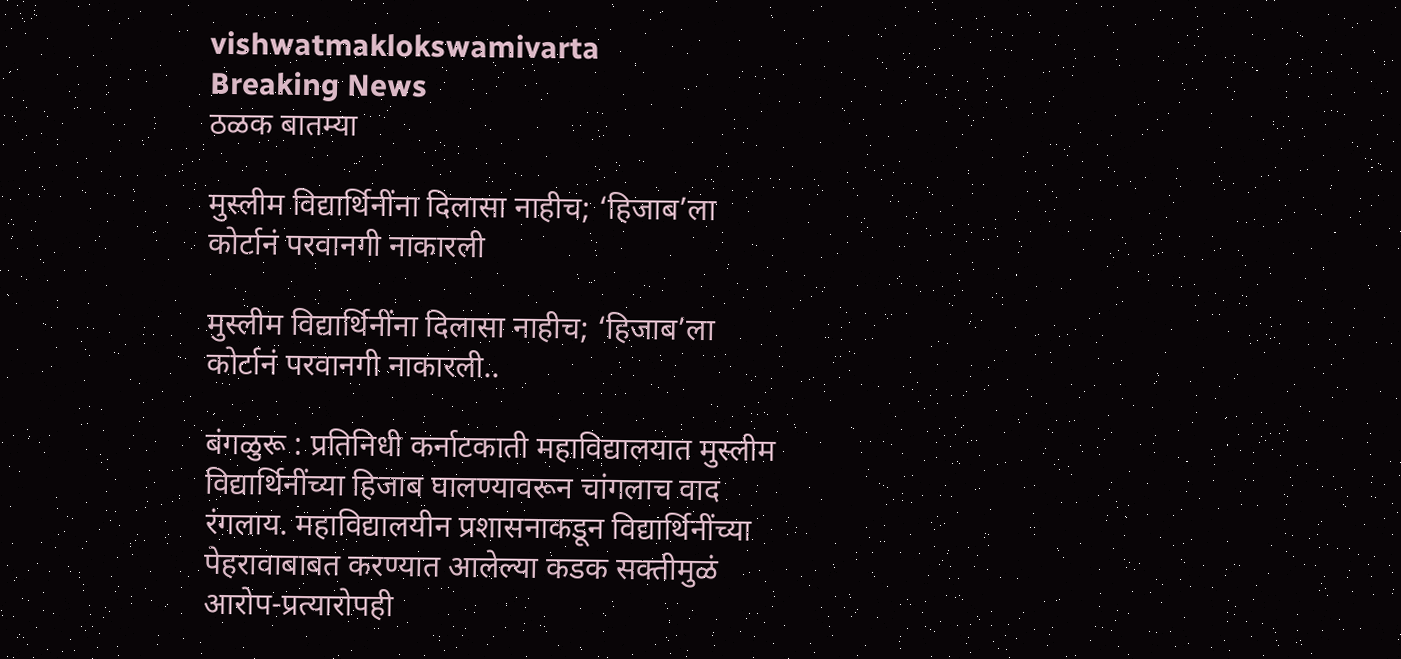vishwatmaklokswamivarta
Breaking News
ठळक बातम्या

मुस्लीम विद्यार्थिनींना दिलासा नाहीच; ‘हिजाब’ला कोर्टानं परवानगी नाकारली

मुस्लीम विद्यार्थिनींना दिलासा नाहीच; ‘हिजाब’ला कोर्टानं परवानगी नाकारली..

बंगळुरू : प्रतिनिधी कर्नाटकाती महाविद्यालयात मुस्लीम विद्यार्थिनींच्या हिजाब घालण्यावरून चांगलाच वाद रंगलाय. महाविद्यालयीन प्रशासनाकडून विद्यार्थिनींच्या पेहरावाबाबत करण्यात आलेल्या कडक सक्तीमुळं आरोप-प्रत्यारोपही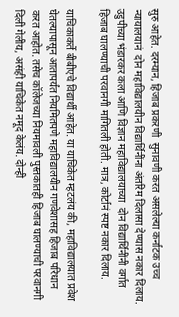सुरु आहेत. दरम्यान, हिजाब प्रकरणी  सुनावणी करत असलेल्या कर्नाटक उच्च न्यायालयानं  दोन महाविद्यालयीन विद्यार्थिनींना अंतरिम दिलासा देण्यास नकार दिलाय. उडुपीच्या भंडारकर कला आणि विज्ञान महाविद्यालयाच्या  दोन विद्यार्थिनींनी वर्गात हिजाब घालण्याची परवानगी मागितली होती. मात्र, कोर्टानं स्पष्ट नकार दिलाय.

याचिकाकर्ते बीबीएचे विद्यार्थी आहेत. या याचिकेत म्हटलंय की, महाविद्यालयात प्रवेश घेतल्यापासून आतापर्यंत नियमितपणे महाविद्यालयीन गणवेशासह हिजाब परिधान करत आहोत. तसेच कॉलेजच्या नियमावली पुस्तकातही हिजाब घालण्याची परवानगी दिली गेलीय, असंही याचिकेत नमूद केलंय. दोन्ही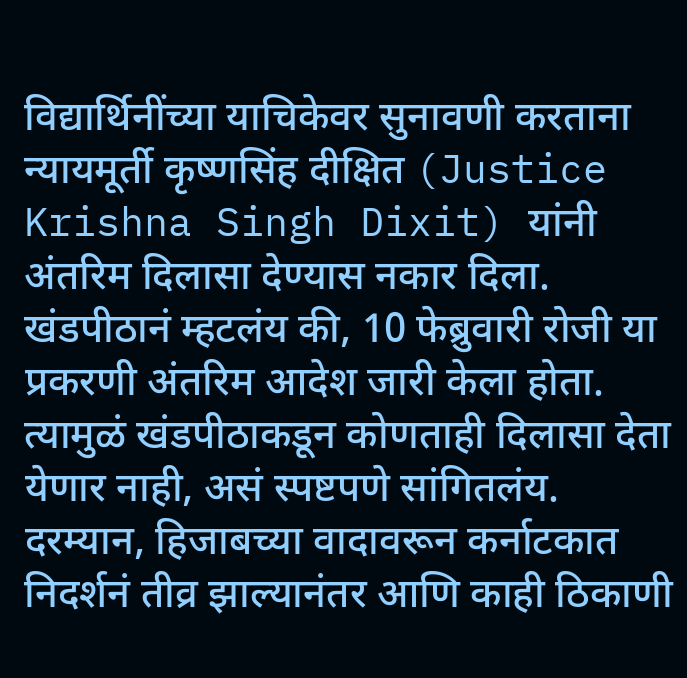विद्यार्थिनींच्या याचिकेवर सुनावणी करताना न्यायमूर्ती कृष्णसिंह दीक्षित (Justice Krishna Singh Dixit) यांनी अंतरिम दिलासा देण्यास नकार दिला. खंडपीठानं म्हटलंय की, 10 फेब्रुवारी रोजी या प्रकरणी अंतरिम आदेश जारी केला होता. त्यामुळं खंडपीठाकडून कोणताही दिलासा देता येणार नाही, असं स्पष्टपणे सांगितलंय. दरम्यान, हिजाबच्या वादावरून कर्नाटकात निदर्शनं तीव्र झाल्यानंतर आणि काही ठिकाणी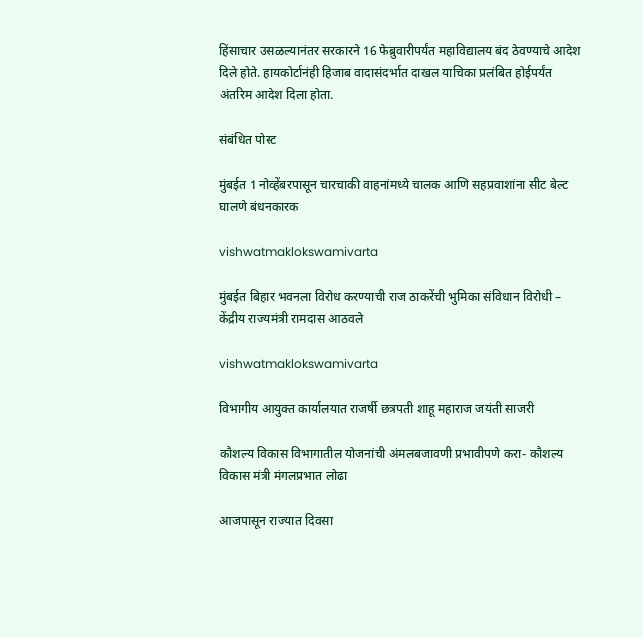हिंसाचार उसळल्यानंतर सरकारने 16 फेब्रुवारीपर्यंत महाविद्यालय बंद ठेवण्याचे आदेश दिले होते. हायकोर्टानंही हिजाब वादासंदर्भात दाखल याचिका प्रलंबित होईपर्यंत अंतरिम आदेश दिला होता.

संबंधित पोस्ट

मुंबईत 1 नोव्हेंबरपासून चारचाकी वाहनांमध्ये चालक आणि सहप्रवाशांना सीट बेल्ट घालणे बंधनकारक

vishwatmaklokswamivarta

मुंबईत बिहार भवनला विरोध करण्याची राज ठाकरेंची भुमिका संविधान विरोधी – केंद्रीय राज्यमंत्री रामदास आठवले

vishwatmaklokswamivarta

विभागीय आयुक्त कार्यालयात राजर्षी छत्रपती शाहू महाराज जयंती साजरी

कौशल्य विकास विभागातील योजनांची अंमलबजावणी प्रभावीपणे करा- कौशल्य विकास मंत्री मंगलप्रभात लोढा

आजपासून राज्यात दिवसा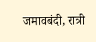जमावबंदी, रात्री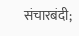संचारबंदी;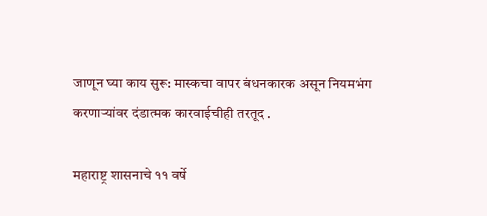जाणून घ्या काय सुरू: मास्कचा वापर बंधनकारक असून नियमभंग करणाऱ्यांवर दंडात्मक कारवाईचीही तरतूद .

महाराष्ट्र शासनाचे ११ वर्षे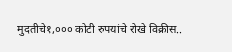मुदतीचे१,००० कोटी रुपयांचे रोखे विक्रीस..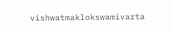vishwatmaklokswamivarta